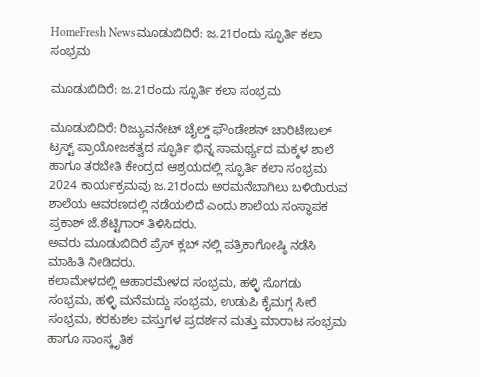HomeFresh Newsಮೂಡುಬಿದಿರೆ: ಜ.21ರಂದು ಸ್ಫೂರ್ತಿ ಕಲಾ ಸಂಭ್ರಮ

ಮೂಡುಬಿದಿರೆ: ಜ.21ರಂದು ಸ್ಫೂರ್ತಿ ಕಲಾ ಸಂಭ್ರಮ

ಮೂಡುಬಿದಿರೆ: ರಿಜ್ಯುವನೇಟ್ ಚೈಲ್ಡ್ ಫೌಂಡೇಶನ್ ಚಾರಿಟೇಬಲ್ ಟ್ರಸ್ಟ್ ಪ್ರಾಯೋಜಕತ್ವದ ಸ್ಫೂರ್ತಿ ಭಿನ್ನ ಸಾಮರ್ಥ್ಯದ ಮಕ್ಕಳ ಶಾಲೆ ಹಾಗೂ ತರಬೇತಿ ಕೇಂದ್ರದ ಆಶ್ರಯದಲ್ಲಿ ಸ್ಫೂರ್ತಿ ಕಲಾ ಸಂಭ್ರಮ 2024 ಕಾರ್ಯಕ್ರಮವು ಜ.21ರಂದು ಅರಮನೆಬಾಗಿಲು ಬಳಿಯಿರುವ ಶಾಲೆಯ ಆವರಣದಲ್ಲಿ ನಡೆಯಲಿದೆ ಎಂದು ಶಾಲೆಯ ಸಂಸ್ಥಾಪಕ ಪ್ರಕಾಶ್ ಜೆ.ಶೆಟ್ಟಿಗಾರ್ ತಿಳಿಸಿದರು.
ಅವರು ಮೂಡುಬಿದಿರೆ ಪ್ರೆಸ್ ಕ್ಲಬ್ ನಲ್ಲಿ ಪತ್ರಿಕಾಗೋಷ್ಠಿ ನಡೆಸಿ ಮಾಹಿತಿ ನೀಡಿದರು.
ಕಲಾಮೇಳದಲ್ಲಿ ಆಹಾರಮೇಳದ ಸಂಭ್ರಮ, ಹಳ್ಳಿ ಸೊಗಡು ಸಂಭ್ರಮ, ಹಳ್ಳಿ ಮನೆಮದ್ದು ಸಂಭ್ರಮ, ಉಡುಪಿ ಕೈಮಗ್ಗ ಸೀರೆ ಸಂಭ್ರಮ, ಕರಕುಶಲ ವಸ್ತುಗಳ ಪ್ರದರ್ಶನ ಮತ್ತು ಮಾರಾಟ ಸಂಭ್ರಮ ಹಾಗೂ ಸಾಂಸ್ಕೃತಿಕ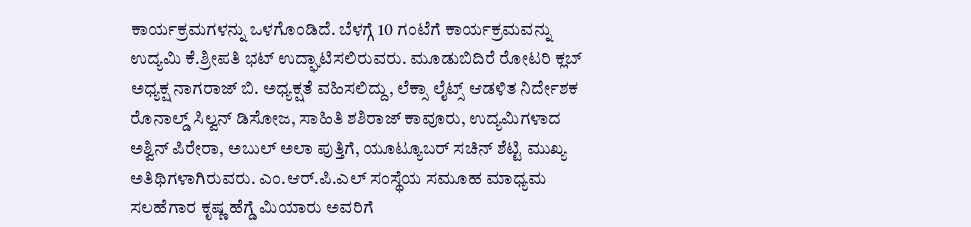ಕಾರ್ಯಕ್ರಮಗಳನ್ನು ಒಳಗೊಂಡಿದೆ. ಬೆಳಗ್ಗೆ 10 ಗಂಟೆಗೆ ಕಾರ್ಯಕ್ರಮವನ್ನು ಉದ್ಯಮಿ ಕೆ.ಶ್ರೀಪತಿ ಭಟ್ ಉದ್ಘಾಟಿಸಲಿರುವರು. ಮೂಡುಬಿದಿರೆ ರೋಟರಿ ಕ್ಲಬ್ ಅಧ್ಯಕ್ಷ ನಾಗರಾಜ್ ಬಿ. ಅಧ್ಯಕ್ಷತೆ ವಹಿಸಲಿದ್ದು, ಲೆಕ್ಸಾ ಲೈಟ್ಸ್ ಆಡಳಿತ ನಿರ್ದೇಶಕ ರೊನಾಲ್ಡ್ ಸಿಲ್ವನ್ ಡಿಸೋಜ, ಸಾಹಿತಿ ಶಶಿರಾಜ್ ಕಾವೂರು, ಉದ್ಯಮಿಗಳಾದ ಅಶ್ವಿನ್ ಪಿರೇರಾ, ಅಬುಲ್ ಅಲಾ ಪುತ್ತಿಗೆ, ಯೂಟ್ಯೂಬರ್ ಸಚಿನ್ ಶೆಟ್ಟಿ ಮುಖ್ಯ ಅತಿಥಿಗಳಾಗಿರುವರು. ಎಂ.ಆರ್.ಪಿ.ಎಲ್ ಸಂಸ್ಥೆಯ ಸಮೂಹ ಮಾಧ್ಯಮ ಸಲಹೆಗಾರ ಕೃಷ್ಣ ಹೆಗ್ಡೆ ಮಿಯಾರು ಅವರಿಗೆ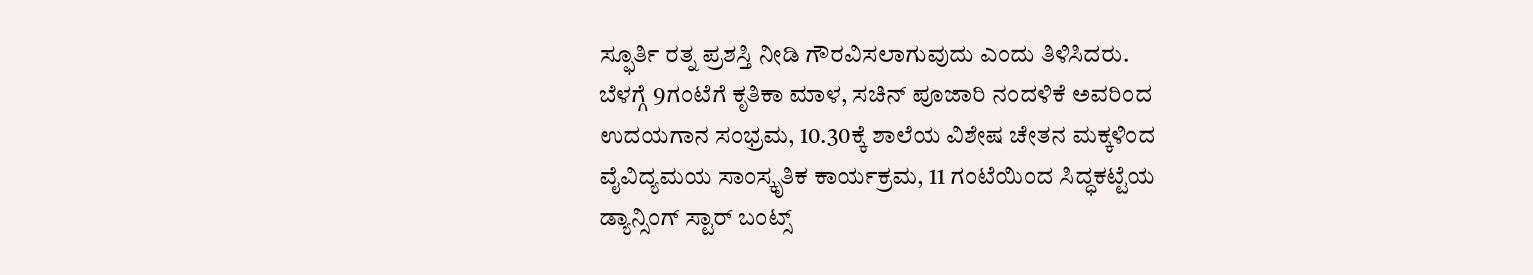ಸ್ಫೂರ್ತಿ ರತ್ನ ಪ್ರಶಸ್ತಿ ನೀಡಿ ಗೌರವಿಸಲಾಗುವುದು ಎಂದು ತಿಳಿಸಿದರು.
ಬೆಳಗ್ಗೆ 9ಗಂಟೆಗೆ ಕೃತಿಕಾ ಮಾಳ, ಸಚಿನ್ ಪೂಜಾರಿ ನಂದಳಿಕೆ ಅವರಿಂದ ಉದಯಗಾನ ಸಂಭ್ರಮ, 10.30ಕ್ಕೆ ಶಾಲೆಯ ವಿಶೇಷ ಚೇತನ ಮಕ್ಕಳಿಂದ ವೈವಿದ್ಯಮಯ ಸಾಂಸ್ಕೃತಿಕ ಕಾರ್ಯಕ್ರಮ, 11 ಗಂಟೆಯಿಂದ ಸಿದ್ಧಕಟ್ಟೆಯ ಡ್ಯಾನ್ಸಿಂಗ್ ಸ್ಟಾರ್ ಬಂಟ್ಸ್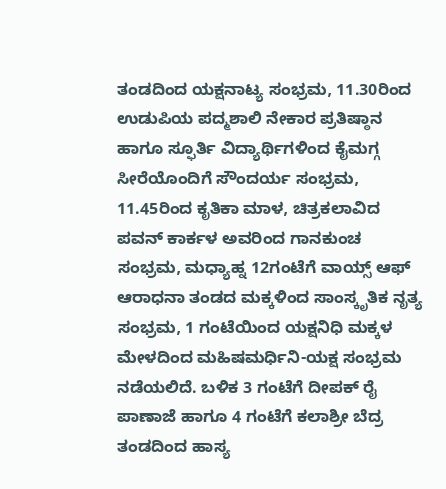ತಂಡದಿಂದ ಯಕ್ಷನಾಟ್ಯ ಸಂಭ್ರಮ, 11.30ರಿಂದ ಉಡುಪಿಯ ಪದ್ಮಶಾಲಿ ನೇಕಾರ ಪ್ರತಿಷ್ಠಾನ ಹಾಗೂ ಸ್ಫೂರ್ತಿ ವಿದ್ಯಾರ್ಥಿಗಳಿಂದ ಕೈಮಗ್ಗ ಸೀರೆಯೊಂದಿಗೆ ಸೌಂದರ್ಯ ಸಂಭ್ರಮ, 11.45ರಿಂದ ಕೃತಿಕಾ ಮಾಳ, ಚಿತ್ರಕಲಾವಿದ ಪವನ್ ಕಾರ್ಕಳ ಅವರಿಂದ ಗಾನಕುಂಚ ಸಂಭ್ರಮ, ಮಧ್ಯಾಹ್ನ 12ಗಂಟೆಗೆ ವಾಯ್ಸ್ ಆಫ್ ಆರಾಧನಾ ತಂಡದ ಮಕ್ಕಳಿಂದ ಸಾಂಸ್ಕೃತಿಕ ನೃತ್ಯ ಸಂಭ್ರಮ, 1 ಗಂಟೆಯಿಂದ ಯಕ್ಷನಿಧಿ ಮಕ್ಕಳ ಮೇಳದಿಂದ ಮಹಿಷಮರ್ಧಿನಿ-ಯಕ್ಷ ಸಂಭ್ರಮ ನಡೆಯಲಿದೆ. ಬಳಿಕ 3 ಗಂಟೆಗೆ ದೀಪಕ್ ರೈ ಪಾಣಾಜೆ ಹಾಗೂ 4 ಗಂಟೆಗೆ ಕಲಾಶ್ರೀ ಬೆದ್ರ ತಂಡದಿಂದ ಹಾಸ್ಯ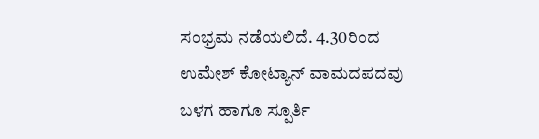ಸಂಭ್ರಮ ನಡೆಯಲಿದೆ. 4.30ರಿಂದ ಉಮೇಶ್ ಕೋಟ್ಯಾನ್ ವಾಮದಪದವು ಬಳಗ ಹಾಗೂ ಸ್ಪೂರ್ತಿ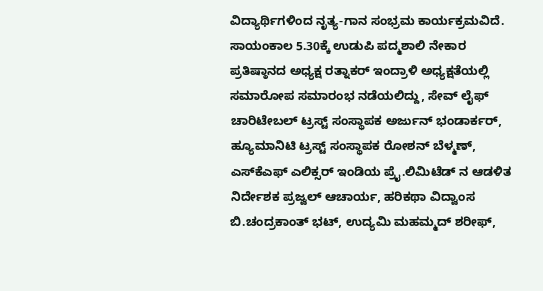ವಿದ್ಯಾರ್ಥಿಗಳಿಂದ ನೃತ್ಯ-ಗಾನ ಸಂಭ್ರಮ ಕಾರ್ಯಕ್ರಮವಿದೆ.
ಸಾಯಂಕಾಲ 5.30ಕ್ಕೆ ಉಡುಪಿ ಪದ್ಮಶಾಲಿ ನೇಕಾರ ಪ್ರತಿಷ್ಠಾನದ ಅಧ್ಯಕ್ಷ ರತ್ನಾಕರ್ ಇಂದ್ರಾಳಿ ಅಧ್ಯಕ್ಷತೆಯಲ್ಲಿ ಸಮಾರೋಪ ಸಮಾರಂಭ ನಡೆಯಲಿದ್ದು, ಸೇವ್ ಲೈಫ್ ಚಾರಿಟೇಬಲ್ ಟ್ರಸ್ಟ್ ಸಂಸ್ಥಾಪಕ ಅರ್ಜುನ್ ಭಂಡಾರ್ಕರ್, ಹ್ಯೂಮಾನಿಟಿ ಟ್ರಸ್ಟ್ ಸಂಸ್ಥಾಪಕ ರೋಶನ್ ಬೆಳ್ಮಣ್, ಎಸ್‌ಕೆಎಫ್ ಎಲಿಕ್ಸರ್ ಇಂಡಿಯ ಪ್ರೈ.ಲಿಮಿಟೆಡ್ ನ ಆಡಳಿತ ನಿರ್ದೇಶಕ ಪ್ರಜ್ವಲ್ ಆಚಾರ್ಯ, ಹರಿಕಥಾ ವಿದ್ವಾಂಸ ಬಿ.ಚಂದ್ರಕಾಂತ್ ಭಟ್, ಉದ್ಯಮಿ ಮಹಮ್ಮದ್ ಶರೀಫ್,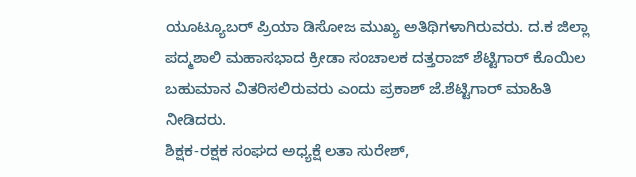ಯೂಟ್ಯೂಬರ್ ಪ್ರಿಯಾ ಡಿಸೋಜ ಮುಖ್ಯ ಅತಿಥಿಗಳಾಗಿರುವರು. ದ.ಕ ಜಿಲ್ಲಾ ಪದ್ಮಶಾಲಿ ಮಹಾಸಭಾದ ಕ್ರೀಡಾ ಸಂಚಾಲಕ ದತ್ತರಾಜ್ ಶೆಟ್ಟಿಗಾರ್ ಕೊಯಿಲ ಬಹುಮಾನ ವಿತರಿಸಲಿರುವರು ಎಂದು ಪ್ರಕಾಶ್ ಜೆ.ಶೆಟ್ಟಿಗಾರ್ ಮಾಹಿತಿ ನೀಡಿದರು.
ಶಿಕ್ಷಕ-ರಕ್ಷಕ ಸಂಘದ ಅಧ್ಯಕ್ಷೆ ಲತಾ ಸುರೇಶ್,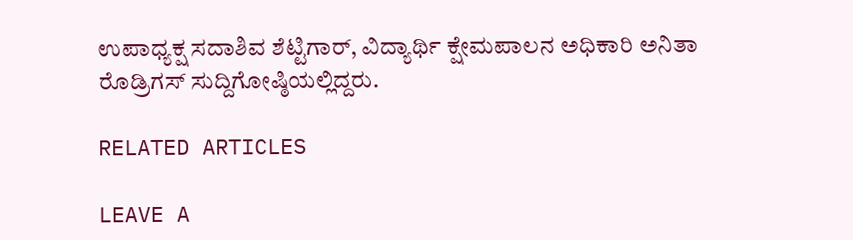ಉಪಾಧ್ಯಕ್ಷ ಸದಾಶಿವ ಶೆಟ್ಟಿಗಾರ್, ವಿದ್ಯಾರ್ಥಿ ಕ್ಷೇಮಪಾಲನ ಅಧಿಕಾರಿ ಅನಿತಾ ರೊಡ್ರಿಗಸ್ ಸುದ್ದಿಗೋಷ್ಠಿಯಲ್ಲಿದ್ದರು.

RELATED ARTICLES

LEAVE A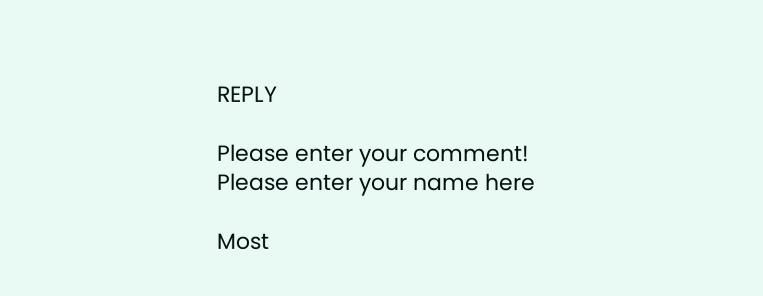REPLY

Please enter your comment!
Please enter your name here

Most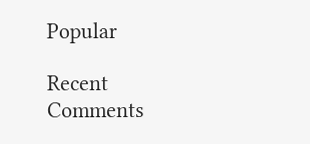Popular

Recent Comments